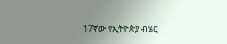17ኛው የኢትዮጵያ ብሄር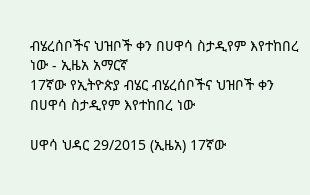ብሄረሰቦችና ህዝቦች ቀን በሀዋሳ ስታዲየም እየተከበረ ነው - ኢዜአ አማርኛ
17ኛው የኢትዮጵያ ብሄር ብሄረሰቦችና ህዝቦች ቀን በሀዋሳ ስታዲየም እየተከበረ ነው

ሀዋሳ ህዳር 29/2015 (ኢዜአ) 17ኛው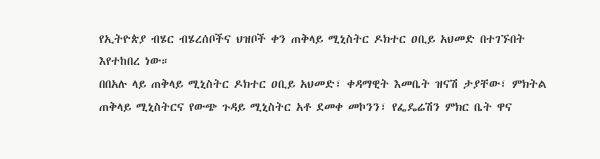የኢትዮጵያ ብሄር ብሄረሰቦችና ህዝቦች ቀን ጠቅላይ ሚኒስትር ዶክተር ዐቢይ አህመድ በተገኙበት እየተከበረ ነው።
በበአሉ ላይ ጠቅላይ ሚኒስትር ዶክተር ዐቢይ አህመድ፣ ቀዳማዊት እመቤት ዝናሽ ታያቸው፣ ምክትል ጠቅላይ ሚኒስትርና የውጭ ጉዳይ ሚኒስትር አቶ ደመቀ መኮንን፣ የፌዴሬሽን ምክር ቤት ዋና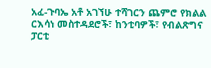አፈ-ጉባኤ አቶ አገኘሁ ተሻገርን ጨምሮ የክልል ርእሳነ መስተዳደሮች፣ ከንቲባዎች፣ የብልጽግና ፓርቲ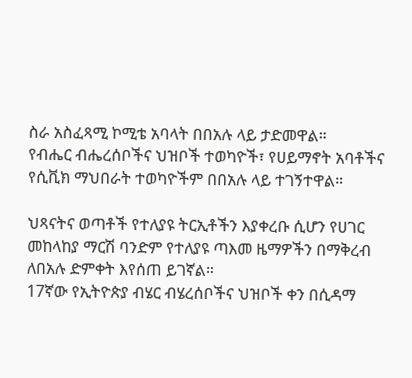ስራ አስፈጻሚ ኮሚቴ አባላት በበአሉ ላይ ታድመዋል።
የብሔር ብሔረሰቦችና ህዝቦች ተወካዮች፣ የሀይማኖት አባቶችና የሲቪክ ማህበራት ተወካዮችም በበአሉ ላይ ተገኝተዋል።

ህጻናትና ወጣቶች የተለያዩ ትርኢቶችን እያቀረቡ ሲሆን የሀገር መከላከያ ማርሽ ባንድም የተለያዩ ጣእመ ዜማዎችን በማቅረብ ለበአሉ ድምቀት እየሰጠ ይገኛል።
17ኛው የኢትዮጵያ ብሄር ብሄረሰቦችና ህዝቦች ቀን በሲዳማ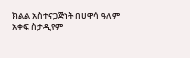ክልል አስተናጋጅነት በሀዋሳ ዓለም አቀፍ ስታዲየም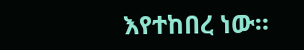እየተከበረ ነው።